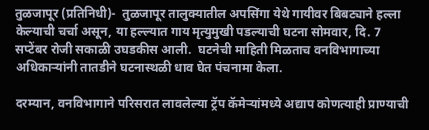तुळजापूर (प्रतिनिधी)-  तुळजापूर तालुक्यातील अपसिंगा येथे गायीवर बिबट्याने हल्ला केल्याची चर्चा असून, या हल्ल्यात गाय मृत्युमुखी पडल्याची घटना सोमवार, दि. 7 सप्टेंबर रोजी सकाळी उघडकीस आली.  घटनेची माहिती मिळताच वनविभागाच्या अधिकाऱ्यांनी तातडीने घटनास्थळी धाव घेत पंचनामा केला.

दरम्यान, वनविभागाने परिसरात लावलेल्या ट्रॅप कॅमेऱ्यांमध्ये अद्याप कोणत्याही प्राण्याची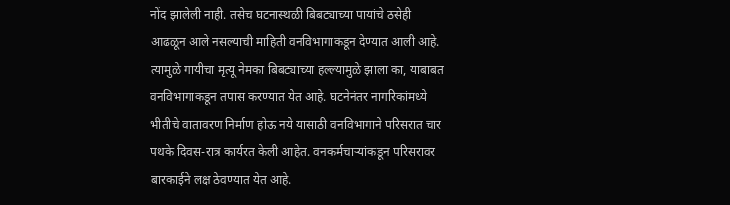नोंद झालेली नाही. तसेच घटनास्थळी बिबट्याच्या पायांचे ठसेही आढळून आले नसल्याची माहिती वनविभागाकडून देण्यात आली आहे. त्यामुळे गायीचा मृत्यू नेमका बिबट्याच्या हल्ल्यामुळे झाला का, याबाबत वनविभागाकडून तपास करण्यात येत आहे. घटनेनंतर नागरिकांमध्ये भीतीचे वातावरण निर्माण होऊ नये यासाठी वनविभागाने परिसरात चार पथके दिवस-रात्र कार्यरत केली आहेत. वनकर्मचाऱ्यांकडून परिसरावर बारकाईने लक्ष ठेवण्यात येत आहे.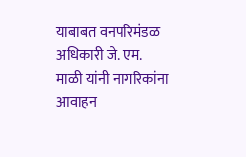याबाबत वनपरिमंडळ अधिकारी जे. एम. माळी यांनी नागरिकांना आवाहन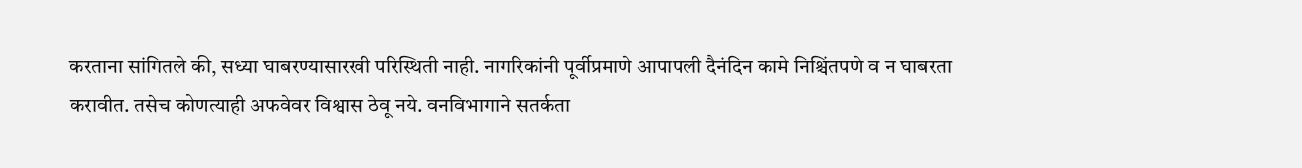करताना सांगितले की, सध्या घाबरण्यासारखी परिस्थिती नाही. नागरिकांनी पूर्वीप्रमाणे आपापली दैनंदिन कामे निश्चिंतपणे व न घाबरता करावीत. तसेच कोणत्याही अफवेवर विश्वास ठेवू नये. वनविभागाने सतर्कता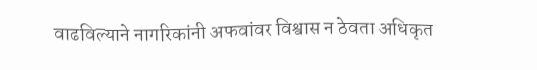वाढविल्याने नागरिकांनी अफवांवर विश्वास न ठेवता अधिकृत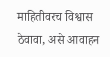माहितीवरच विश्वास ठेवावा, असे आवाहन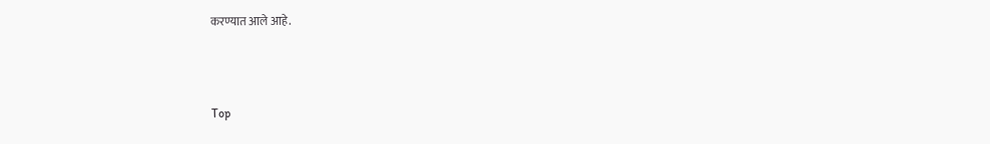करण्यात आले आहे.



Top